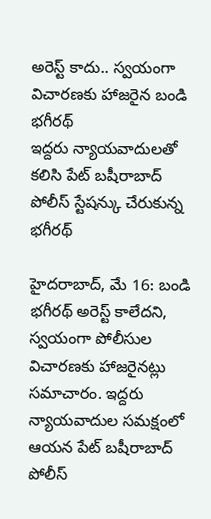అరెస్ట్ కాదు.. స్వయంగా విచారణకు హాజరైన బండి భగీరథ్
ఇద్దరు న్యాయవాదులతో కలిసి పేట్ బషీరాబాద్ పోలీస్ స్టేషన్కు చేరుకున్న భగీరథ్

హైదరాబాద్, మే 16: బండి భగీరథ్ అరెస్ట్ కాలేదని, స్వయంగా పోలీసుల విచారణకు హాజరైనట్లు సమాచారం. ఇద్దరు న్యాయవాదుల సమక్షంలో ఆయన పేట్ బషీరాబాద్ పోలీస్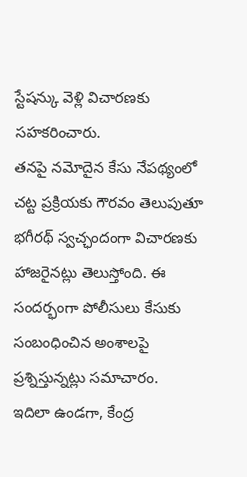స్టేషన్కు వెళ్లి విచారణకు సహకరించారు.
తనపై నమోదైన కేసు నేపథ్యంలో చట్ట ప్రక్రియకు గౌరవం తెలుపుతూ భగీరథ్ స్వచ్ఛందంగా విచారణకు హాజరైనట్లు తెలుస్తోంది. ఈ సందర్భంగా పోలీసులు కేసుకు సంబంధించిన అంశాలపై ప్రశ్నిస్తున్నట్లు సమాచారం.
ఇదిలా ఉండగా, కేంద్ర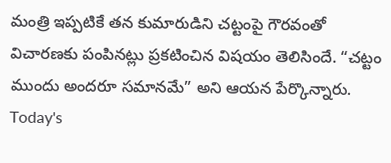మంత్రి ఇప్పటికే తన కుమారుడిని చట్టంపై గౌరవంతో విచారణకు పంపినట్లు ప్రకటించిన విషయం తెలిసిందే. “చట్టం ముందు అందరూ సమానమే” అని ఆయన పేర్కొన్నారు.
Today's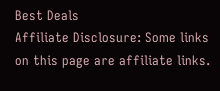Best Deals
Affiliate Disclosure: Some links on this page are affiliate links.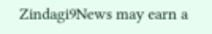Zindagi9News may earn a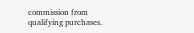commission from qualifying purchases.